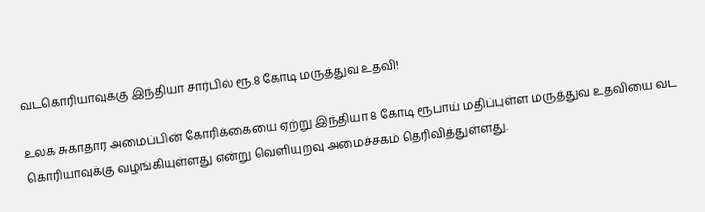வடகொரியாவுக்கு இந்தியா சார்பில் ரூ.8 கோடி மருத்துவ உதவி!

உலக சுகாதார அமைப்பின் கோரிக்கையை ஏற்று இந்தியா 8 கோடி ரூபாய் மதிப்புள்ள மருத்துவ உதவியை வட கொரியாவுக்கு வழங்கியுள்ளது என்று வெளியுறவு அமைச்சகம் தெரிவித்துள்ளது.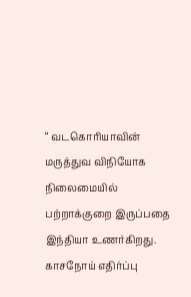“ வடகொரியாவின் மருத்துவ விநியோக நிலைமையில் பற்றாக்குறை இருப்பதை இந்தியா உணர்கிறது. காசநோய் எதிர்ப்பு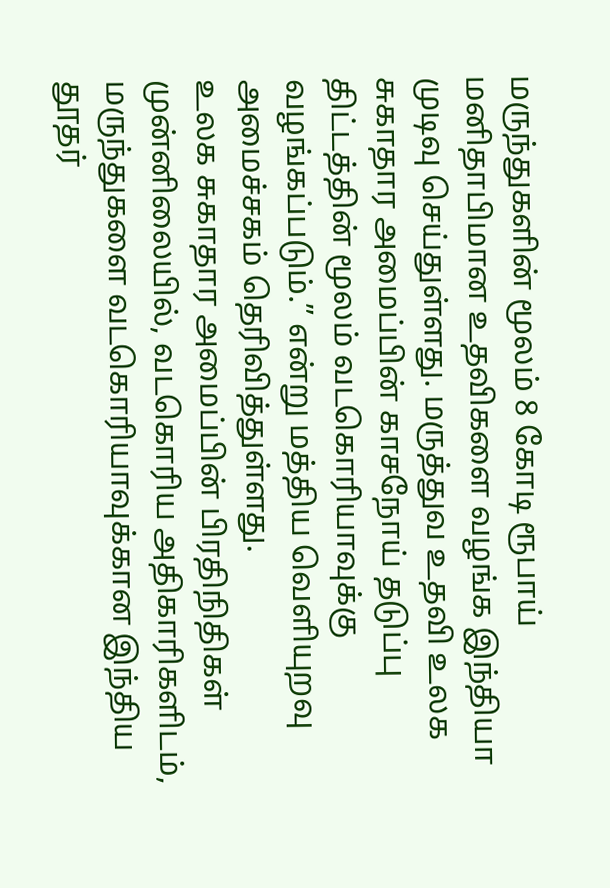மருந்துகளின் மூலம் 8 கோடி ரூபாய் மனிதாபிமான உதவிகளை வழங்க இந்தியா முடிவு செய்துள்ளது. மருத்துவ உதவி உலக சுகாதார அமைப்பின் காசநோய் தடுப்பு திட்டத்தின் மூலம் வடகொரியாவுக்கு வழங்கப்படும்.” என்று மத்திய வெளியுறவு அமைச்சகம் தெரிவித்துள்ளது.
உலக சுகாதார அமைப்பின் பிரதிநிதிகள் முன்னிலையில், வடகொரிய அதிகாரிகளிடம், மருந்துகளை வடகொரியாவுக்கான இந்திய தூதர்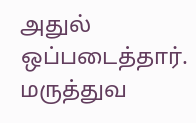அதுல் ஒப்படைத்தார்.
மருத்துவ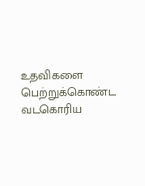உதவிகளை பெற்றுக்கொண்ட வடகொரிய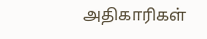அதிகாரிகள்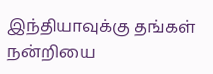இந்தியாவுக்கு தங்கள் நன்றியை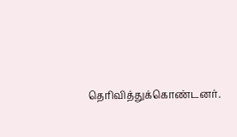தெரிவித்துக்கொண்டனர்.